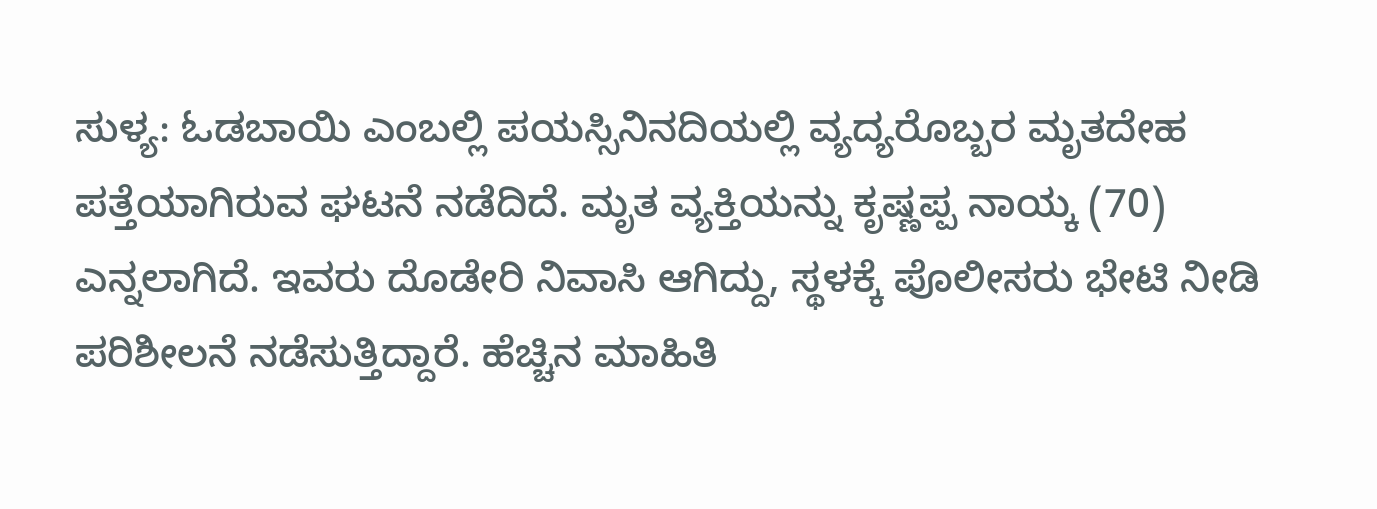ಸುಳ್ಯ: ಓಡಬಾಯಿ ಎಂಬಲ್ಲಿ ಪಯಸ್ಸಿನಿನದಿಯಲ್ಲಿ ವ್ಯದ್ಯರೊಬ್ಬರ ಮೃತದೇಹ ಪತ್ತೆಯಾಗಿರುವ ಘಟನೆ ನಡೆದಿದೆ. ಮೃತ ವ್ಯಕ್ತಿಯನ್ನು ಕೃಷ್ಣಪ್ಪ ನಾಯ್ಕ (70) ಎನ್ನಲಾಗಿದೆ. ಇವರು ದೊಡೇರಿ ನಿವಾಸಿ ಆಗಿದ್ದು, ಸ್ಥಳಕ್ಕೆ ಪೊಲೀಸರು ಭೇಟಿ ನೀಡಿ ಪರಿಶೀಲನೆ ನಡೆಸುತ್ತಿದ್ದಾರೆ. ಹೆಚ್ಚಿನ ಮಾಹಿತಿ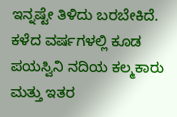ಇನ್ನಷ್ಟೇ ತಿಳಿದು ಬರಬೇಕಿದೆ.
ಕಳೆದ ವರ್ಷಗಳಲ್ಲಿ ಕೂಡ ಪಯಸ್ವಿನಿ ನದಿಯ ಕಲ್ಮಕಾರು ಮತ್ತು ಇತರ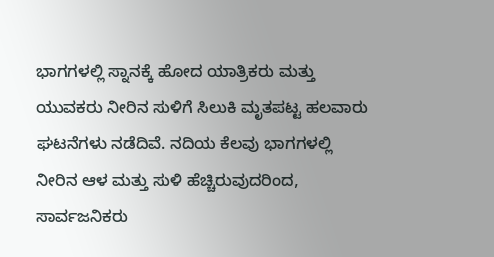ಭಾಗಗಳಲ್ಲಿ ಸ್ನಾನಕ್ಕೆ ಹೋದ ಯಾತ್ರಿಕರು ಮತ್ತು ಯುವಕರು ನೀರಿನ ಸುಳಿಗೆ ಸಿಲುಕಿ ಮೃತಪಟ್ಟ ಹಲವಾರು ಘಟನೆಗಳು ನಡೆದಿವೆ. ನದಿಯ ಕೆಲವು ಭಾಗಗಳಲ್ಲಿ ನೀರಿನ ಆಳ ಮತ್ತು ಸುಳಿ ಹೆಚ್ಚಿರುವುದರಿಂದ, ಸಾರ್ವಜನಿಕರು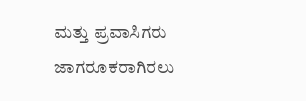ಮತ್ತು ಪ್ರವಾಸಿಗರು ಜಾಗರೂಕರಾಗಿರಲು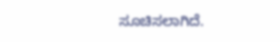ಸೂಚಿಸಲಾಗಿದೆ.